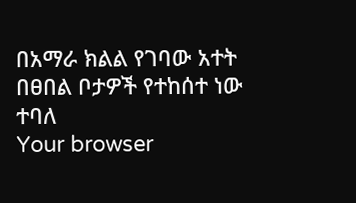በአማራ ክልል የገባው አተት በፀበል ቦታዎች የተከሰተ ነው ተባለ
Your browser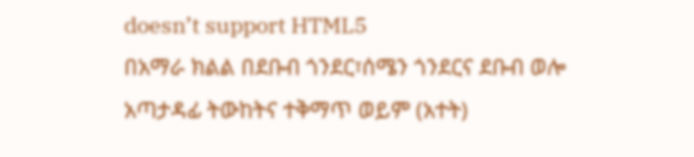doesn’t support HTML5
በአማራ ክልል በደቡብ ጎንደር፣ሰሜን ጎንደርና ደቡብ ወሎ አጣታዳፊ ትውከትና ተቅማጥ ወይም (አተት)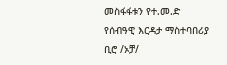መስፋፋቱን የተ.መ.ድ የሰብዓዊ እርዳታ ማስተባበሪያ ቢሮ /ኦቻ/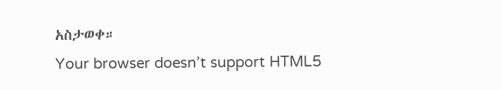አስታወቀ።
Your browser doesn’t support HTML5